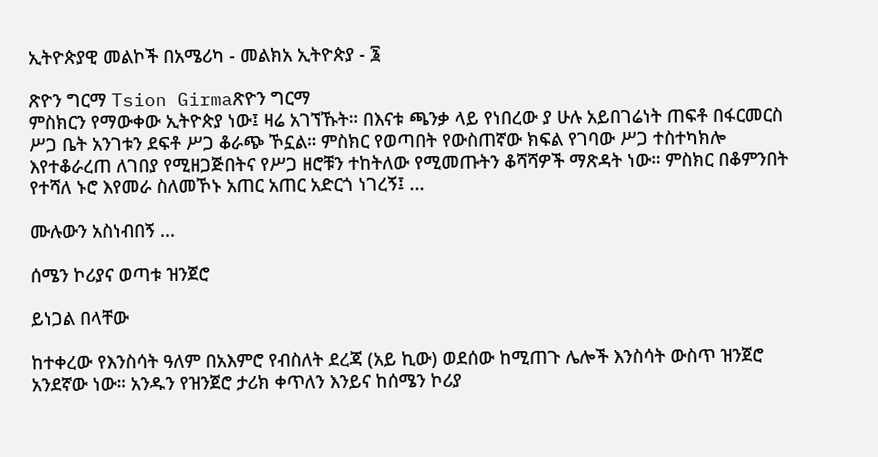ኢትዮጵያዊ መልኮች በአሜሪካ - መልክአ ኢትዮጵያ - ፮

ጽዮን ግርማ Tsion Girmaጽዮን ግርማ
ምስክርን የማውቀው ኢትዮጵያ ነው፤ ዛሬ አገኘኹት። በእናቱ ጫንቃ ላይ የነበረው ያ ሁሉ አይበገሬነት ጠፍቶ በፋርመርስ ሥጋ ቤት አንገቱን ደፍቶ ሥጋ ቆራጭ ኾኗል። ምስክር የወጣበት የውስጠኛው ክፍል የገባው ሥጋ ተስተካክሎ እየተቆራረጠ ለገበያ የሚዘጋጅበትና የሥጋ ዘሮቹን ተከትለው የሚመጡትን ቆሻሻዎች ማጽዳት ነው። ምስክር በቆምንበት የተሻለ ኑሮ እየመራ ስለመኾኑ አጠር አጠር አድርጎ ነገረኝ፤ ...

ሙሉውን አስነብበኝ ...

ሰሜን ኮሪያና ወጣቱ ዝንጀሮ

ይነጋል በላቸው

ከተቀረው የእንስሳት ዓለም በአእምሮ የብስለት ደረጃ (አይ ኪው) ወደሰው ከሚጠጉ ሌሎች እንስሳት ውስጥ ዝንጀሮ አንደኛው ነው። አንዱን የዝንጀሮ ታሪክ ቀጥለን እንይና ከሰሜን ኮሪያ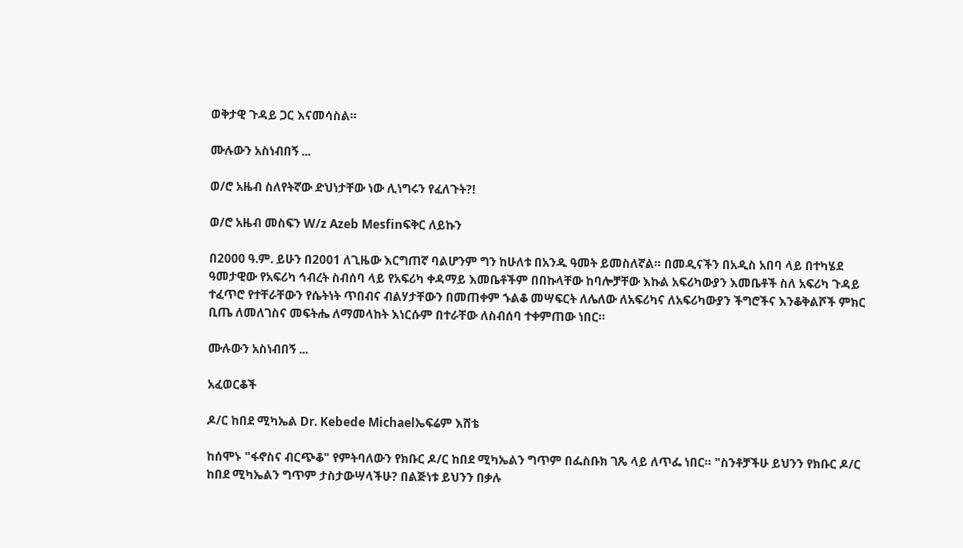ወቅታዊ ጉዳይ ጋር እናመሳስል።

ሙሉውን አስነብበኝ ...

ወ/ሮ አዜብ ስለየትኛው ድህነታቸው ነው ሊነግሩን የፈለጉት?!

ወ/ሮ አዜብ መስፍን W/z Azeb Mesfinፍቅር ለይኩን

በ2000 ዓ.ም. ይሁን በ2001 ለጊዜው እርግጠኛ ባልሆንም ግን ከሁለቱ በአንዱ ዓመት ይመስለኛል። በመዲናችን በአዲስ አበባ ላይ በተካሄደ ዓመታዊው የአፍሪካ ኅብረት ስብሰባ ላይ የአፍሪካ ቀዳማይ እመቤቶችም በበኩላቸው ከባሎቻቸው እኩል አፍሪካውያን እመቤቶች ስለ አፍሪካ ጉዳይ ተፈጥሮ የተቸራቸውን የሴትነት ጥበብና ብልሃታቸውን በመጠቀም ኁልቆ መሣፍርት ለሌለው ለአፍሪካና ለአፍሪካውያን ችግሮችና እንቆቅልሾች ምክር ቢጤ ለመለገስና መፍትሔ ለማመላከት እነርሱም በተራቸው ለስብሰባ ተቀምጠው ነበር።

ሙሉውን አስነብበኝ ...

አፈወርቆች

ዶ/ር ከበደ ሚካኤል Dr. Kebede Michaelኤፍሬም እሸቴ

ከሰሞኑ "ፋኖስና ብርጭቆ" የምትባለውን የክቡር ዶ/ር ከበደ ሚካኤልን ግጥም በፌስቡክ ገጼ ላይ ለጥፌ ነበር። "ስንቶቻችሁ ይህንን የክቡር ዶ/ር ከበደ ሚካኤልን ግጥም ታስታውሣላችሁ? በልጅነቱ ይህንን በቃሉ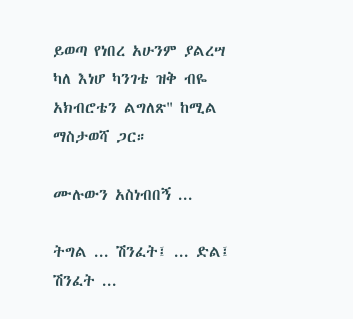ይወጣ የነበረ አሁንም ያልረሣ ካለ እነሆ ካንገቴ ዝቅ ብዬ አክብሮቴን ልግለጽ" ከሚል ማስታወሻ ጋር።

ሙሉውን አስነብበኝ ...

ትግል ... ሽንፈት፤ ... ድል፤ ሽንፈት ...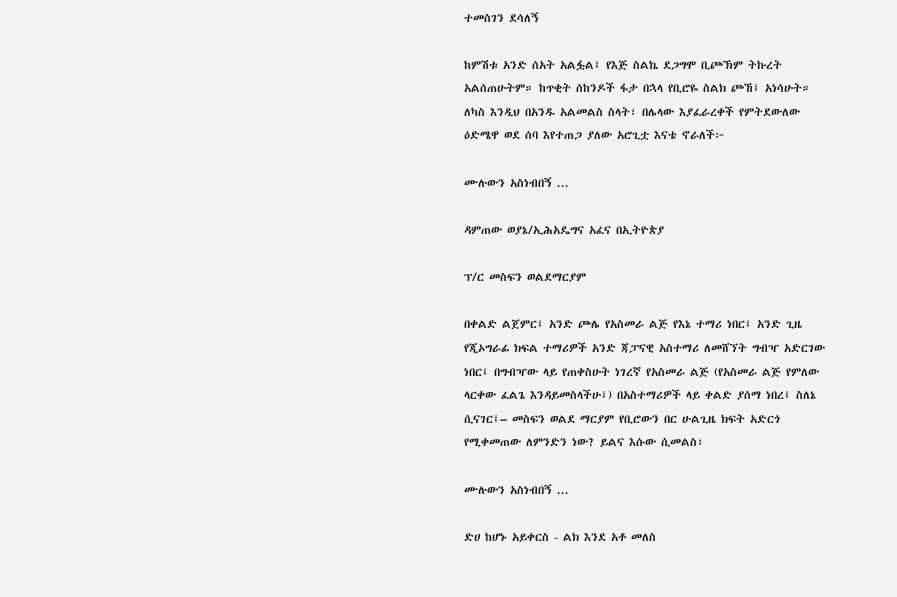ተመስገን ደሳለኝ

ከምሽቱ አንድ ሰአት አልፏል፤ የእጅ ስልኬ ደጋግሞ ቢጮኽም ትኩረት አልሰጠሁትም። ከጥቂት ሰከንዶች ፋታ በኋላ የቢሮዬ ስልክ ጮኸ፤ አነሳሁት። ለካስ እንዲህ በአንዱ አልመልስ ስላት፣ በሌላው እያፈራረቀች የምትደውለው ዕድሜዋ ወደ ሰባ እየተጠጋ ያለው አሮጊቷ እናቴ ኖራለች፦

ሙሉውን አስነብበኝ ...

ዳምጠው ወያኔ/ኢሕአዴግና አፈና በኢትዮጵያ

ፕ/ር መስፍን ወልደማርያም

በቀልድ ልጀምር፤ አንድ ጮሌ የአስመራ ልጅ የእኔ ተማሪ ነበር፤ አንድ ጊዜ የጂኦግራፊ ክፍል ተማሪዎች አንድ ጃፓናዊ አስተማሪ ለመሸኘት ግብዣ አድርገው ነበር፤ በግብዣው ላይ የጠቀስሁት ነገረኛ የአስመራ ልጅ (የአስመራ ልጅ የምለው ላርቀው ፈልጌ እንዳይመስላችሁ፤) በአስተማሪዎች ላይ ቀልድ ያሰማ ነበረ፤ ስለኔ ሲናገር፤– መስፍን ወልደ ማርያም የቢሮውን በር ሁልጊዜ ክፍት አድርጎ የሚቀመጠው ለምንድን ነው? ይልና እሱው ሲመልስ፣

ሙሉውን አስነብበኝ ...

ድሀ ከሆኑ አይቀርስ - ልክ እንደ አቶ መለስ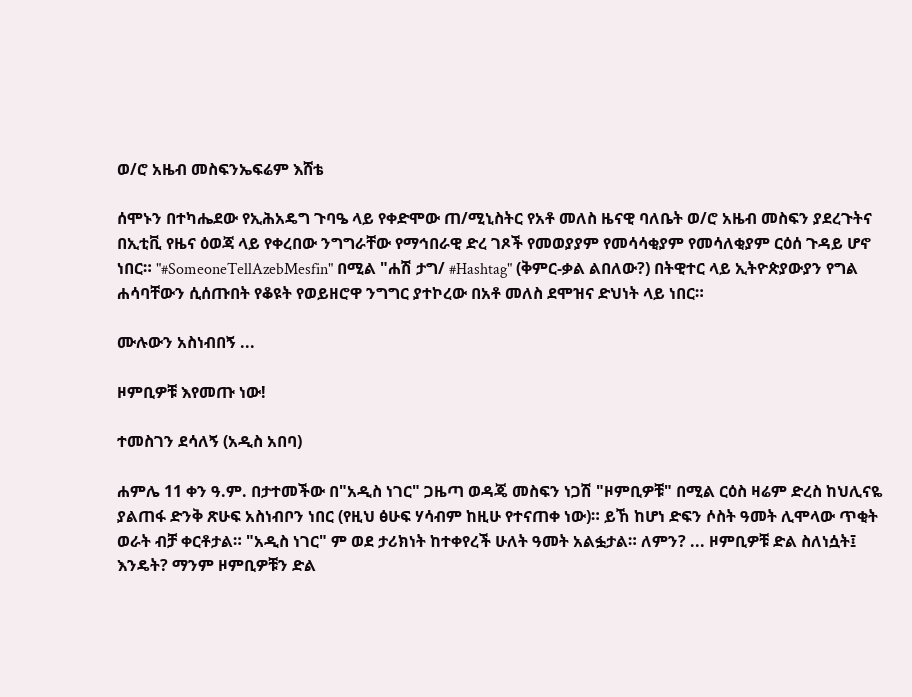ወ/ሮ አዜብ መስፍንኤፍሬም እሸቴ

ሰሞኑን በተካሔደው የኢሕአዴግ ጉባዔ ላይ የቀድሞው ጠ/ሚኒስትር የአቶ መለስ ዜናዊ ባለቤት ወ/ሮ አዜብ መስፍን ያደረጉትና በኢቲቪ የዜና ዕወጃ ላይ የቀረበው ንግግራቸው የማኅበራዊ ድረ ገጾች የመወያያም የመሳሳቂያም የመሳለቂያም ርዕሰ ጉዳይ ሆኖ ነበር። "#SomeoneTellAzebMesfin" በሚል "ሐሽ ታግ/ #Hashtag" (ቅምር-ቃል ልበለው?) በትዊተር ላይ ኢትዮጵያውያን የግል ሐሳባቸውን ሲሰጡበት የቆዩት የወይዘሮዋ ንግግር ያተኮረው በአቶ መለስ ደሞዝና ድህነት ላይ ነበር።

ሙሉውን አስነብበኝ ...

ዞምቢዎቹ እየመጡ ነው!

ተመስገን ደሳለኝ (አዲስ አበባ)

ሐምሌ 11 ቀን ዓ.ም. በታተመችው በ"አዲስ ነገር" ጋዜጣ ወዳጄ መስፍን ነጋሽ "ዞምቢዎቹ" በሚል ርዕስ ዛሬም ድረስ ከህሊናዬ ያልጠፋ ድንቅ ጽሁፍ አስነብቦን ነበር (የዚህ ፅሁፍ ሃሳብም ከዚሁ የተናጠቀ ነው)። ይኸ ከሆነ ድፍን ሶስት ዓመት ሊሞላው ጥቂት ወራት ብቻ ቀርቶታል። "አዲስ ነገር" ም ወደ ታሪክነት ከተቀየረች ሁለት ዓመት አልፏታል። ለምን? ... ዞምቢዎቹ ድል ስለነሷት፤ እንዴት? ማንም ዞምቢዎቹን ድል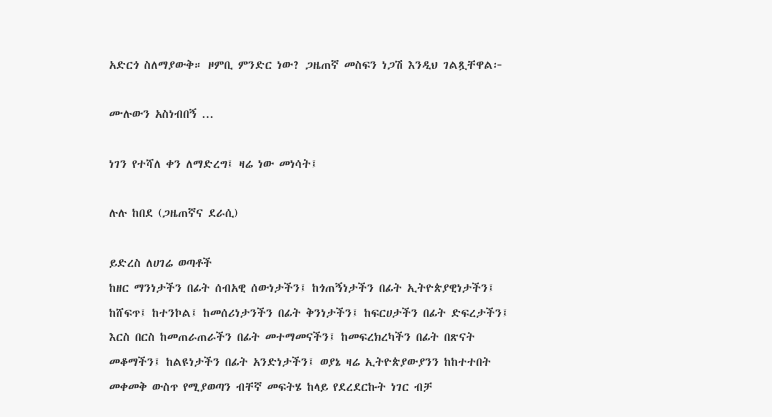አድርጎ ስለማያውቅ። ዞምቢ ምንድር ነው? ጋዜጠኛ መስፍን ነጋሽ እንዲህ ገልጿቸዋል፦

ሙሉውን አስነብበኝ ...

ነገን የተሻለ ቀን ለማድረግ፤ ዛሬ ነው መነሳት፤

ሉሉ ከበደ (ጋዜጠኛና ደራሲ)

ይድረስ ለሀገሬ ወጣቶች
ከዘር ማንነታችን በፊት ሰብአዊ ሰውነታችን፤ ከጎጠኝነታችን በፊት ኢትዮጵያዊነታችን፤ ከሸፍጥ፤ ከተንኮል፤ ከመሰሪነታንችን በፊት ቅንነታችን፤ ከፍርሀታችን በፊት ድፍረታችን፤ እርስ በርስ ከመጠራጠራችን በፊት መተማመናችን፤ ከመፍረክረካችን በፊት በጽናት መቆማችን፤ ከልዩነታችን በፊት አንድነታችን፤ ወያኔ ዛሬ ኢትዮጵያውያንን ከከተተበት መቀመቅ ውስጥ የሚያወጣን ብቸኛ መፍትሄ ከላይ የደረደርኩት ነገር ብቻ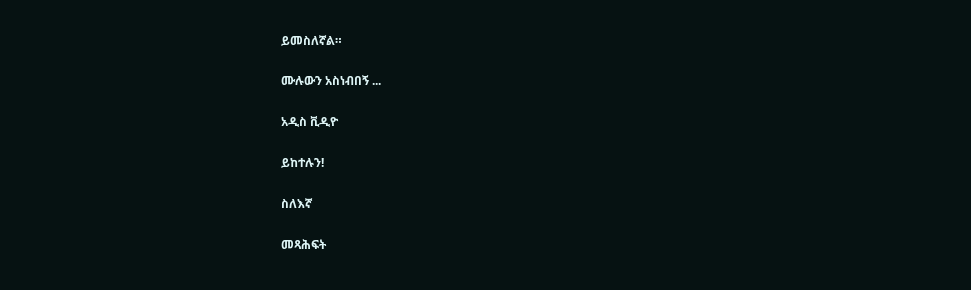ይመስለኛል።

ሙሉውን አስነብበኝ ...

አዲስ ቪዲዮ

ይከተሉን!

ስለእኛ

መጻሕፍት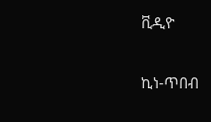ቪዲዮ

ኪነ-ጥበብ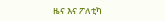ዜና እና ፖለቲካ